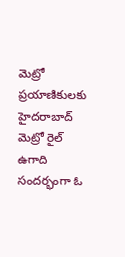మెట్రో ప్రయాణికులకు హైదరాబాద్ మెట్రో రైల్ ఉగాది సందర్భంగా ఓ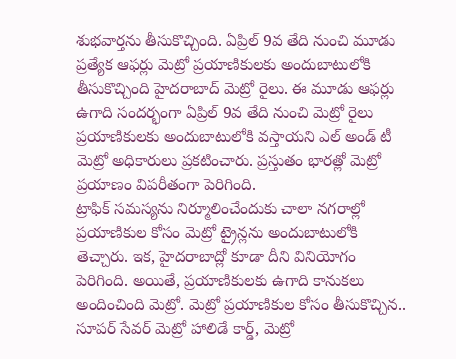శుభవార్తను తీసుకొచ్చింది. ఏప్రిల్ 9వ తేది నుంచి మూడు ప్రత్యేక ఆఫర్లు మెట్రో ప్రయాణికులకు అందుబాటులోకి తీసుకొచ్చింది హైదరాబాద్ మెట్రో రైలు. ఈ మూడు ఆఫర్లు ఉగాది సందర్భంగా ఏప్రిల్ 9వ తేది నుంచి మెట్రో రైలు ప్రయాణికులకు అందుబాటులోకి వస్తాయని ఎల్ అండ్ టీ మెట్రో అధికారులు ప్రకటించారు. ప్రస్తుతం భారత్లో మెట్రో ప్రయాణం విపరీతంగా పెరిగింది.
ట్రాఫిక్ సమస్యను నిర్మూలించేందుకు చాలా నగరాల్లో ప్రయాణికుల కోసం మెట్రో ట్రైన్లను అందుబాటులోకి తెచ్చారు. ఇక, హైదరాబాద్లో కూడా దీని వినియోగం పెరిగింది. అయితే, ప్రయాణికులకు ఉగాది కానుకలు అందించింది మెట్రో. మెట్రో ప్రయాణికుల కోసం తీసుకొచ్చిన.. సూపర్ సేవర్ మెట్రో హాలిడే కార్డ్, మెట్రో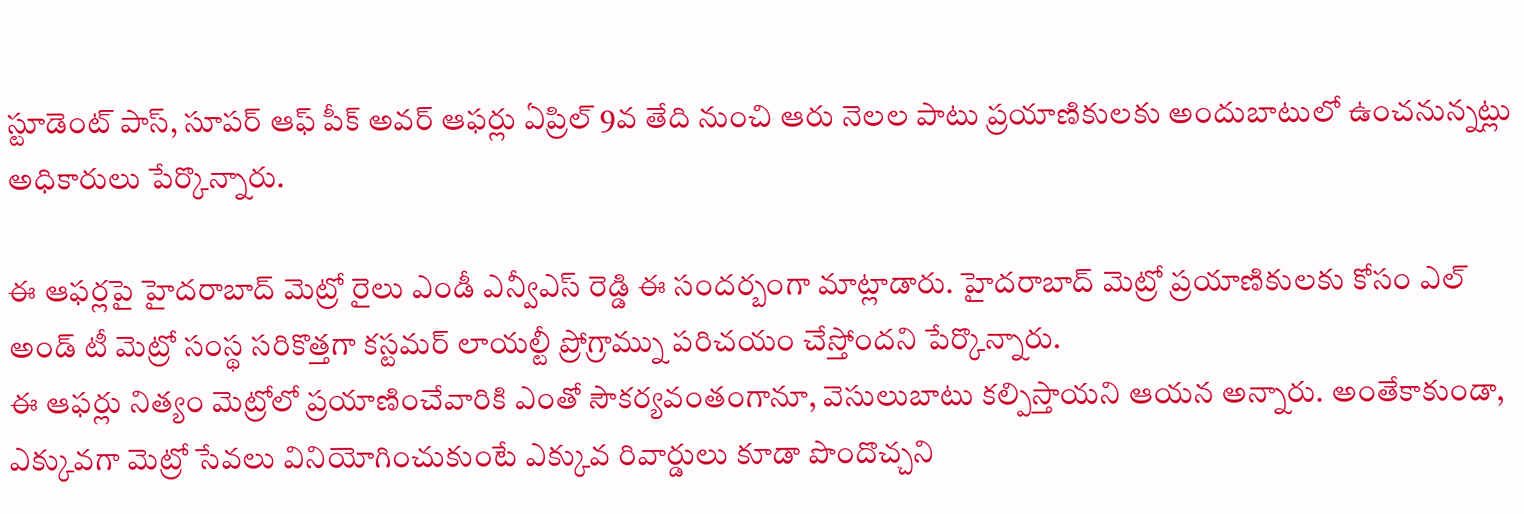స్టూడెంట్ పాస్, సూపర్ ఆఫ్ పీక్ అవర్ ఆఫర్లు ఏప్రిల్ 9వ తేది నుంచి ఆరు నెలల పాటు ప్రయాణికులకు అందుబాటులో ఉంచనున్నట్లు అధికారులు పేర్కొన్నారు.

ఈ ఆఫర్లపై హైదరాబాద్ మెట్రో రైలు ఎండీ ఎన్వీఎస్ రెడ్డి ఈ సందర్బంగా మాట్లాడారు. హైదరాబాద్ మెట్రో ప్రయాణికులకు కోసం ఎల్ అండ్ టీ మెట్రో సంస్థ సరికొత్తగా కస్టమర్ లాయల్టీ ప్రోగ్రామ్ను పరిచయం చేస్తోందని పేర్కొన్నారు.
ఈ ఆఫర్లు నిత్యం మెట్రోలో ప్రయాణించేవారికి ఎంతో సౌకర్యవంతంగానూ, వెసులుబాటు కల్పిస్తాయని ఆయన అన్నారు. అంతేకాకుండా, ఎక్కువగా మెట్రో సేవలు వినియోగించుకుంటే ఎక్కువ రివార్డులు కూడా పొందొచ్చని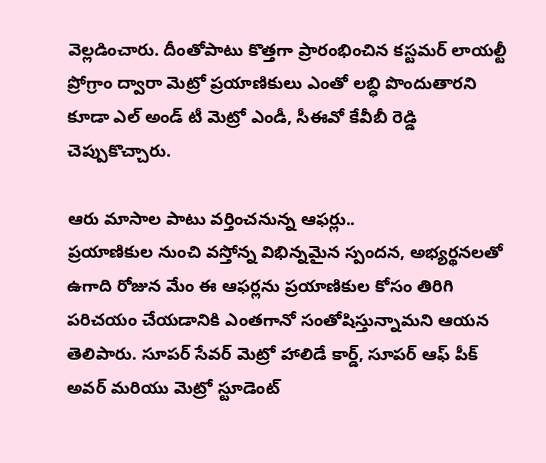వెల్లడించారు. దీంతోపాటు కొత్తగా ప్రారంభించిన కస్టమర్ లాయల్టీ ప్రోగ్రాం ద్వారా మెట్రో ప్రయాణికులు ఎంతో లబ్ధి పొందుతారని కూడా ఎల్ అండ్ టీ మెట్రో ఎండీ, సీఈవో కేవీబీ రెడ్డి చెప్పుకొచ్చారు.

ఆరు మాసాల పాటు వర్తించనున్న ఆఫర్లు..
ప్రయాణికుల నుంచి వస్తోన్న విభిన్నమైన స్పందన, అభ్యర్థనలతో ఉగాది రోజున మేం ఈ ఆఫర్లను ప్రయాణికుల కోసం తిరిగి పరిచయం చేయడానికి ఎంతగానో సంతోషిస్తున్నామని ఆయన తెలిపారు. సూపర్ సేవర్ మెట్రో హాలిడే కార్డ్, సూపర్ ఆఫ్ పీక్ అవర్ మరియు మెట్రో స్టూడెంట్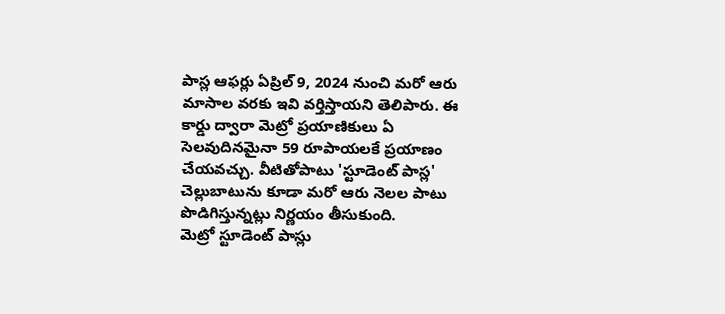పాస్ల ఆఫర్లు ఏప్రిల్ 9, 2024 నుంచి మరో ఆరు మాసాల వరకు ఇవి వర్తిస్తాయని తెలిపారు. ఈ కార్డు ద్వారా మెట్రో ప్రయాణికులు ఏ సెలవుదినమైనా 59 రూపాయలకే ప్రయాణం చేయవచ్చు. వీటితోపాటు 'స్టూడెంట్ పాస్ల' చెల్లుబాటును కూడా మరో ఆరు నెలల పాటు పొడిగిస్తున్నట్లు నిర్ణయం తీసుకుంది.
మెట్రో స్టూడెంట్ పాస్లు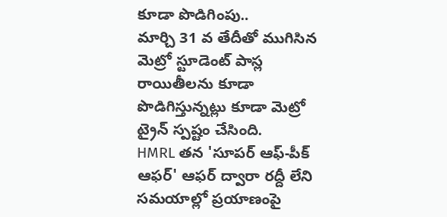కూడా పొడిగింపు..
మార్చి 31 వ తేదీతో ముగిసిన మెట్రో స్టూడెంట్ పాస్ల రాయితీలను కూడా పొడిగిస్తున్నట్లు కూడా మెట్రో ట్రైన్ స్పష్టం చేసింది.
HMRL తన 'సూపర్ ఆఫ్-పీక్ ఆఫర్' ఆఫర్ ద్వారా రద్దీ లేని సమయాల్లో ప్రయాణంపై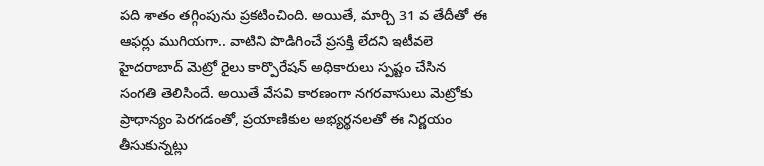పది శాతం తగ్గింపును ప్రకటించింది. అయితే, మార్చి 31 వ తేదీతో ఈ ఆఫర్లు ముగియగా.. వాటిని పొడిగించే ప్రసక్తి లేదని ఇటీవలె హైదరాబాద్ మెట్రో రైలు కార్పొరేషన్ అధికారులు స్పష్టం చేసిన సంగతి తెలిసిందే. అయితే వేసవి కారణంగా నగరవాసులు మెట్రోకు ప్రాధాన్యం పెరగడంతో, ప్రయాణికుల అభ్యర్థనలతో ఈ నిర్ణయం తీసుకున్నట్లు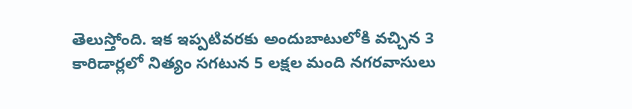తెలుస్తోంది. ఇక ఇప్పటివరకు అందుబాటులోకి వచ్చిన 3 కారిడార్లలో నిత్యం సగటున 5 లక్షల మంది నగరవాసులు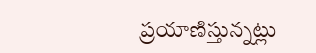ప్రయాణిస్తున్నట్లు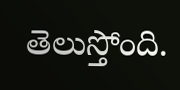తెలుస్తోంది.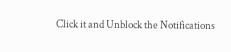Click it and Unblock the Notifications